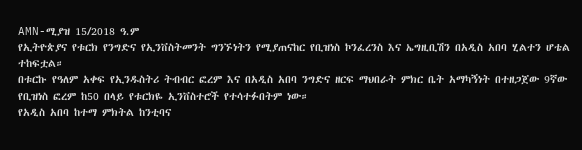AMN-ሚያዝ 15/2018 ዓ.ም
የኢትዮጵያና የቱርክ የንግድና የኢንቨስትመንት ግንኙነትን የሚያጠናከር የቢዝነስ ኮንፈረንስ እና ኤግዚቢሽን በአዲስ አበባ ሂልተን ሆቴል ተከፍቷል።
በቱርኩ የዓለም አቀፍ የኢንዱስትሪ ትብብር ፎረም እና በአዲስ አበባ ንግድና ዘርፍ ማህበራት ምክር ቤት አማካኝነት በተዘጋጀው 9ኛው የቢዝነስ ፎረም ከ50 በላይ የቱርክዬ ኢንቨስተሮች የተሳተፉበትም ነው።
የአዲስ አበባ ከተማ ምክትል ከንቲባና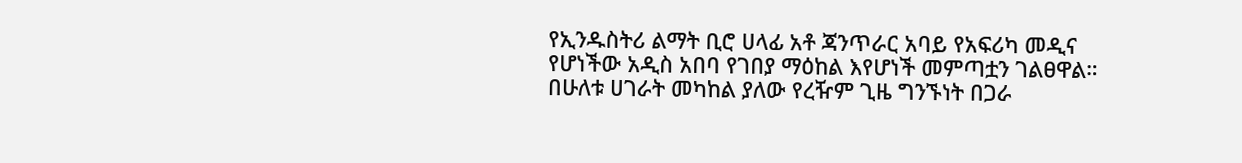የኢንዱስትሪ ልማት ቢሮ ሀላፊ አቶ ጃንጥራር አባይ የአፍሪካ መዲና የሆነችው አዲስ አበባ የገበያ ማዕከል እየሆነች መምጣቷን ገልፀዋል።
በሁለቱ ሀገራት መካከል ያለው የረዥም ጊዜ ግንኙነት በጋራ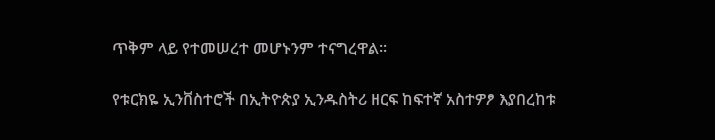ጥቅም ላይ የተመሠረተ መሆኑንም ተናግረዋል፡፡

የቱርክዬ ኢንቨስተሮች በኢትዮጵያ ኢንዱስትሪ ዘርፍ ከፍተኛ አስተዎፆ እያበረከቱ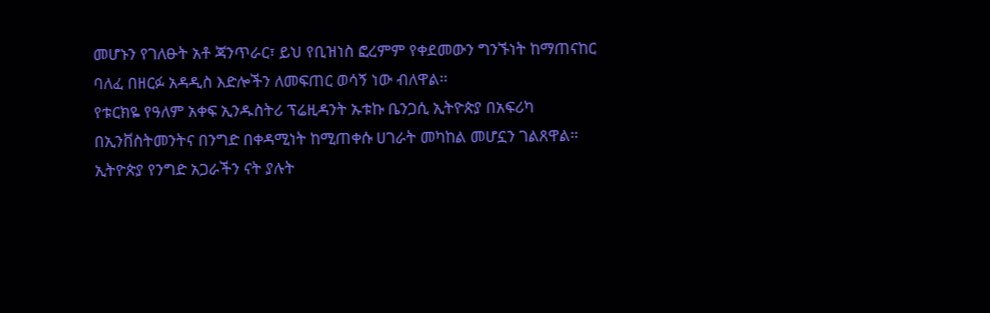መሆኑን የገለፁት አቶ ጃንጥራር፣ ይህ የቢዝነስ ፎረምም የቀደመውን ግንኙነት ከማጠናከር ባለፈ በዘርፉ አዳዲስ እድሎችን ለመፍጠር ወሳኝ ነው ብለዋል፡፡
የቱርክዬ የዓለም አቀፍ ኢንዱስትሪ ፕሬዚዳንት ኡቱኩ ቤንጋሲ ኢትዮጵያ በአፍሪካ በኢንቨስትመንትና በንግድ በቀዳሚነት ከሚጠቀሱ ሀገራት መካከል መሆኗን ገልጸዋል።
ኢትዮጵያ የንግድ አጋራችን ናት ያሉት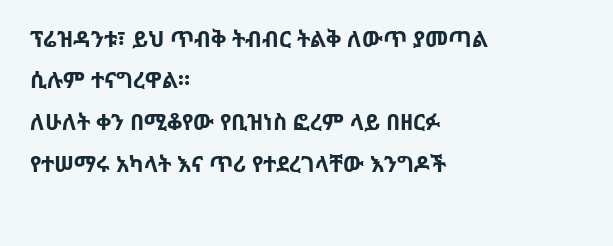ፕሬዝዳንቱ፣ ይህ ጥብቅ ትብብር ትልቅ ለውጥ ያመጣል ሲሉም ተናግረዋል።
ለሁለት ቀን በሚቆየው የቢዝነስ ፎረም ላይ በዘርፉ የተሠማሩ አካላት እና ጥሪ የተደረገላቸው እንግዶች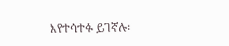እየተሳተፉ ይገኛሉ፡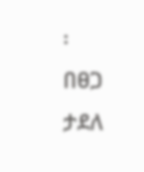፡
በፀጋ ታደለ